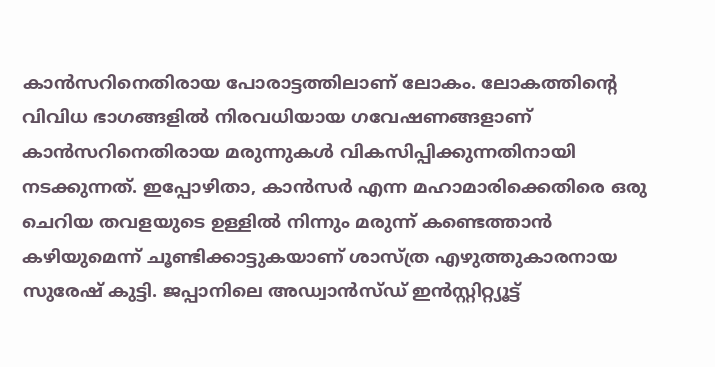കാൻസറിനെതിരായ പോരാട്ടത്തിലാണ് ലോകം. ലോകത്തിന്റെ വിവിധ ഭാഗങ്ങളിൽ നിരവധിയായ ഗവേഷണങ്ങളാണ് കാൻസറിനെതിരായ മരുന്നുകൾ വികസിപ്പിക്കുന്നതിനായി നടക്കുന്നത്. ഇപ്പോഴിതാ, കാൻസർ എന്ന മഹാമാരിക്കെതിരെ ഒരു ചെറിയ തവളയുടെ ഉള്ളിൽ നിന്നും മരുന്ന് കണ്ടെത്താൻ കഴിയുമെന്ന് ചൂണ്ടിക്കാട്ടുകയാണ് ശാസ്ത്ര എഴുത്തുകാരനായ സുരേഷ് കുട്ടി. ജപ്പാനിലെ അഡ്വാൻസ്ഡ് ഇൻസ്റ്റിറ്റ്യൂട്ട്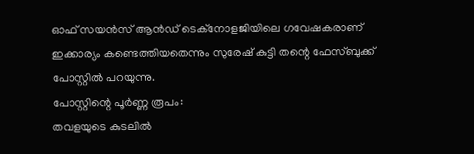ഓഫ് സയൻസ് ആൻഡ് ടെക്നോളജിയിലെ ഗവേഷകരാണ് ഇക്കാര്യം കണ്ടെത്തിയതെന്നും സുരേഷ് കുട്ടി തന്റെ ഫേസ്ബുക്ക് പോസ്റ്റിൽ പറയുന്നു.
പോസ്റ്റിന്റെ പൂർണ്ണ രൂപം:
തവളയുടെ കുടലിൽ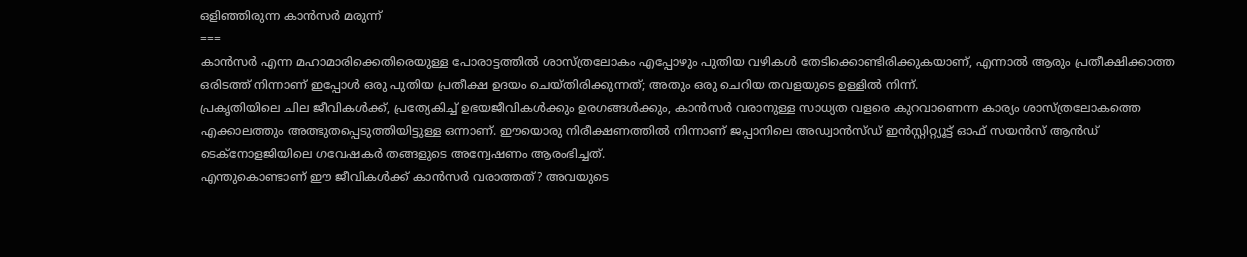ഒളിഞ്ഞിരുന്ന കാൻസർ മരുന്ന്
===
കാൻസർ എന്ന മഹാമാരിക്കെതിരെയുള്ള പോരാട്ടത്തിൽ ശാസ്ത്രലോകം എപ്പോഴും പുതിയ വഴികൾ തേടിക്കൊണ്ടിരിക്കുകയാണ്, എന്നാൽ ആരും പ്രതീക്ഷിക്കാത്ത ഒരിടത്ത് നിന്നാണ് ഇപ്പോൾ ഒരു പുതിയ പ്രതീക്ഷ ഉദയം ചെയ്തിരിക്കുന്നത്; അതും ഒരു ചെറിയ തവളയുടെ ഉള്ളിൽ നിന്ന്.
പ്രകൃതിയിലെ ചില ജീവികൾക്ക്, പ്രത്യേകിച്ച് ഉഭയജീവികൾക്കും ഉരഗങ്ങൾക്കും, കാൻസർ വരാനുള്ള സാധ്യത വളരെ കുറവാണെന്ന കാര്യം ശാസ്ത്രലോകത്തെ എക്കാലത്തും അത്ഭുതപ്പെടുത്തിയിട്ടുള്ള ഒന്നാണ്. ഈയൊരു നിരീക്ഷണത്തിൽ നിന്നാണ് ജപ്പാനിലെ അഡ്വാൻസ്ഡ് ഇൻസ്റ്റിറ്റ്യൂട്ട് ഓഫ് സയൻസ് ആൻഡ് ടെക്നോളജിയിലെ ഗവേഷകർ തങ്ങളുടെ അന്വേഷണം ആരംഭിച്ചത്.
എന്തുകൊണ്ടാണ് ഈ ജീവികൾക്ക് കാൻസർ വരാത്തത്? അവയുടെ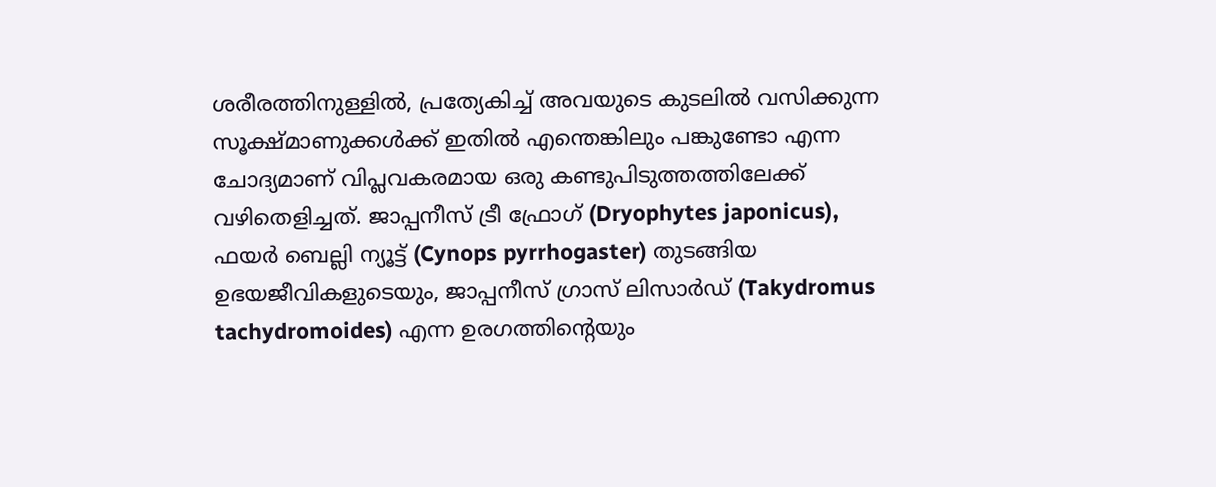ശരീരത്തിനുള്ളിൽ, പ്രത്യേകിച്ച് അവയുടെ കുടലിൽ വസിക്കുന്ന സൂക്ഷ്മാണുക്കൾക്ക് ഇതിൽ എന്തെങ്കിലും പങ്കുണ്ടോ എന്ന ചോദ്യമാണ് വിപ്ലവകരമായ ഒരു കണ്ടുപിടുത്തത്തിലേക്ക് വഴിതെളിച്ചത്. ജാപ്പനീസ് ട്രീ ഫ്രോഗ് (Dryophytes japonicus), ഫയർ ബെല്ലി ന്യൂട്ട് (Cynops pyrrhogaster) തുടങ്ങിയ ഉഭയജീവികളുടെയും, ജാപ്പനീസ് ഗ്രാസ് ലിസാർഡ് (Takydromus tachydromoides) എന്ന ഉരഗത്തിന്റെയും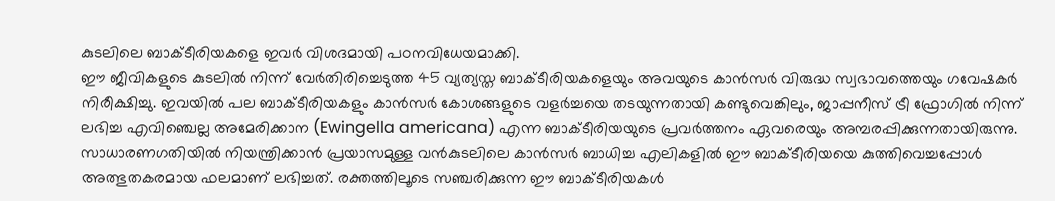കുടലിലെ ബാക്ടീരിയകളെ ഇവർ വിശദമായി പഠനവിധേയമാക്കി.
ഈ ജീവികളുടെ കുടലിൽ നിന്ന് വേർതിരിച്ചെടുത്ത 45 വ്യത്യസ്ത ബാക്ടീരിയകളെയും അവയുടെ കാൻസർ വിരുദ്ധ സ്വഭാവത്തെയും ഗവേഷകർ നിരീക്ഷിച്ചു. ഇവയിൽ പല ബാക്ടീരിയകളും കാൻസർ കോശങ്ങളുടെ വളർച്ചയെ തടയുന്നതായി കണ്ടുവെങ്കിലും, ജാപ്പനീസ് ട്രീ ഫ്രോഗിൽ നിന്ന് ലഭിച്ച എവിഞ്ചെല്ല അമേരിക്കാന (Ewingella americana) എന്ന ബാക്ടീരിയയുടെ പ്രവർത്തനം ഏവരെയും അമ്പരപ്പിക്കുന്നതായിരുന്നു.
സാധാരണഗതിയിൽ നിയന്ത്രിക്കാൻ പ്രയാസമുള്ള വൻകുടലിലെ കാൻസർ ബാധിച്ച എലികളിൽ ഈ ബാക്ടീരിയയെ കുത്തിവെച്ചപ്പോൾ അത്ഭുതകരമായ ഫലമാണ് ലഭിച്ചത്. രക്തത്തിലൂടെ സഞ്ചരിക്കുന്ന ഈ ബാക്ടീരിയകൾ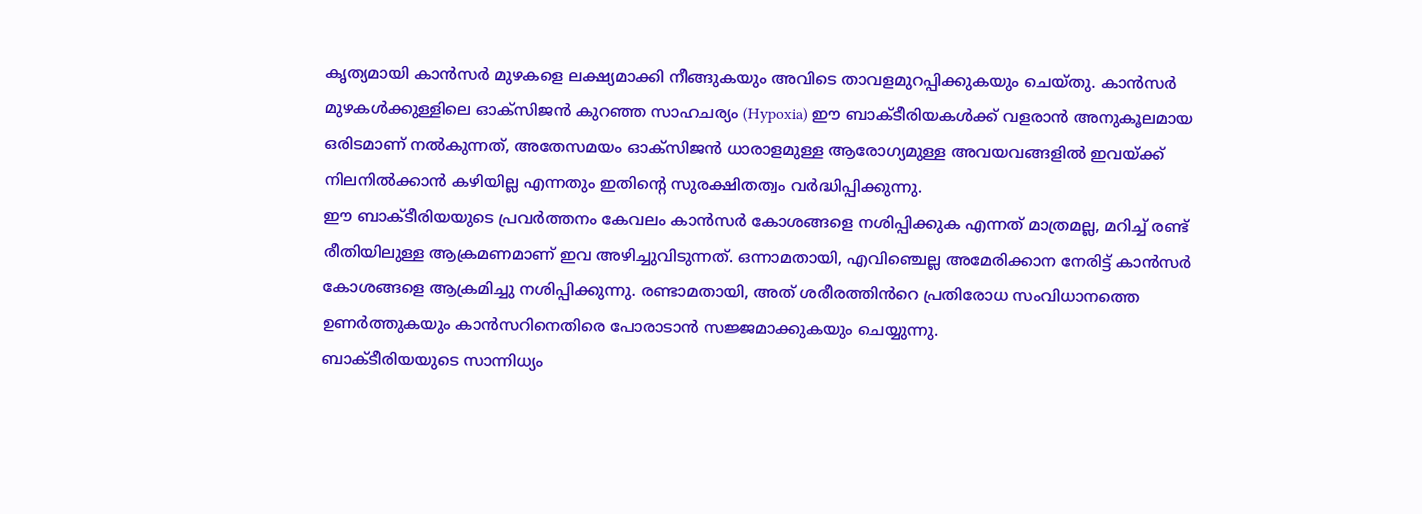കൃത്യമായി കാൻസർ മുഴകളെ ലക്ഷ്യമാക്കി നീങ്ങുകയും അവിടെ താവളമുറപ്പിക്കുകയും ചെയ്തു. കാൻസർ മുഴകൾക്കുള്ളിലെ ഓക്സിജൻ കുറഞ്ഞ സാഹചര്യം (Hypoxia) ഈ ബാക്ടീരിയകൾക്ക് വളരാൻ അനുകൂലമായ ഒരിടമാണ് നൽകുന്നത്, അതേസമയം ഓക്സിജൻ ധാരാളമുള്ള ആരോഗ്യമുള്ള അവയവങ്ങളിൽ ഇവയ്ക്ക് നിലനിൽക്കാൻ കഴിയില്ല എന്നതും ഇതിന്റെ സുരക്ഷിതത്വം വർദ്ധിപ്പിക്കുന്നു.
ഈ ബാക്ടീരിയയുടെ പ്രവർത്തനം കേവലം കാൻസർ കോശങ്ങളെ നശിപ്പിക്കുക എന്നത് മാത്രമല്ല, മറിച്ച് രണ്ട് രീതിയിലുള്ള ആക്രമണമാണ് ഇവ അഴിച്ചുവിടുന്നത്. ഒന്നാമതായി, എവിഞ്ചെല്ല അമേരിക്കാന നേരിട്ട് കാൻസർ കോശങ്ങളെ ആക്രമിച്ചു നശിപ്പിക്കുന്നു. രണ്ടാമതായി, അത് ശരീരത്തിൻറെ പ്രതിരോധ സംവിധാനത്തെ ഉണർത്തുകയും കാൻസറിനെതിരെ പോരാടാൻ സജ്ജമാക്കുകയും ചെയ്യുന്നു.
ബാക്ടീരിയയുടെ സാന്നിധ്യം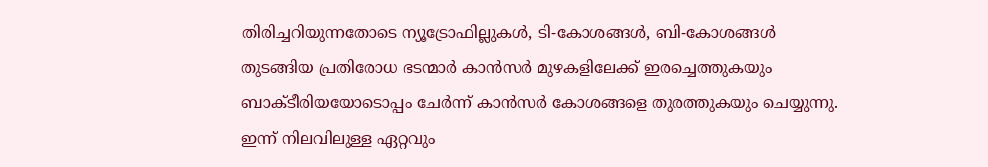തിരിച്ചറിയുന്നതോടെ ന്യൂട്രോഫില്ലുകൾ, ടി-കോശങ്ങൾ, ബി-കോശങ്ങൾ തുടങ്ങിയ പ്രതിരോധ ഭടന്മാർ കാൻസർ മുഴകളിലേക്ക് ഇരച്ചെത്തുകയും ബാക്ടീരിയയോടൊപ്പം ചേർന്ന് കാൻസർ കോശങ്ങളെ തുരത്തുകയും ചെയ്യുന്നു. ഇന്ന് നിലവിലുള്ള ഏറ്റവും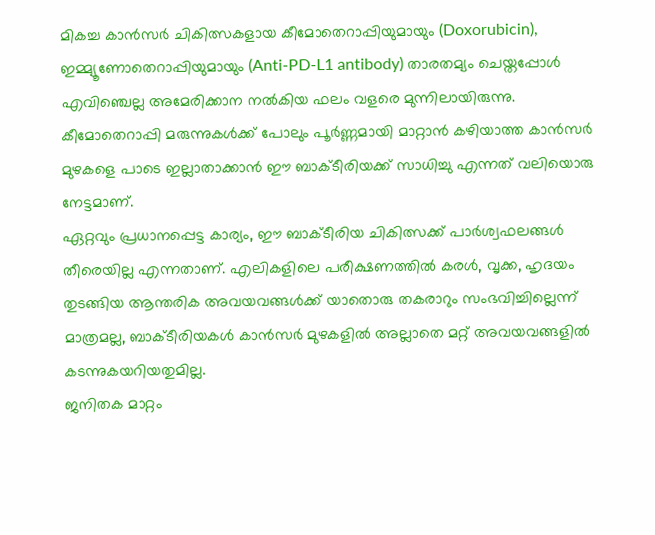മികച്ച കാൻസർ ചികിത്സകളായ കീമോതെറാപ്പിയുമായും (Doxorubicin), ഇമ്മ്യൂണോതെറാപ്പിയുമായും (Anti-PD-L1 antibody) താരതമ്യം ചെയ്തപ്പോൾ എവിഞ്ചെല്ല അമേരിക്കാന നൽകിയ ഫലം വളരെ മുന്നിലായിരുന്നു.
കീമോതെറാപ്പി മരുന്നുകൾക്ക് പോലും പൂർണ്ണമായി മാറ്റാൻ കഴിയാത്ത കാൻസർ മുഴകളെ പാടെ ഇല്ലാതാക്കാൻ ഈ ബാക്ടീരിയക്ക് സാധിച്ചു എന്നത് വലിയൊരു നേട്ടമാണ്.
ഏറ്റവും പ്രധാനപ്പെട്ട കാര്യം, ഈ ബാക്ടീരിയ ചികിത്സക്ക് പാർശ്വഫലങ്ങൾ തീരെയില്ല എന്നതാണ്. എലികളിലെ പരീക്ഷണത്തിൽ കരൾ, വൃക്ക, ഹൃദയം തുടങ്ങിയ ആന്തരിക അവയവങ്ങൾക്ക് യാതൊരു തകരാറും സംഭവിച്ചില്ലെന്ന് മാത്രമല്ല, ബാക്ടീരിയകൾ കാൻസർ മുഴകളിൽ അല്ലാതെ മറ്റ് അവയവങ്ങളിൽ കടന്നുകയറിയതുമില്ല.
ജനിതക മാറ്റം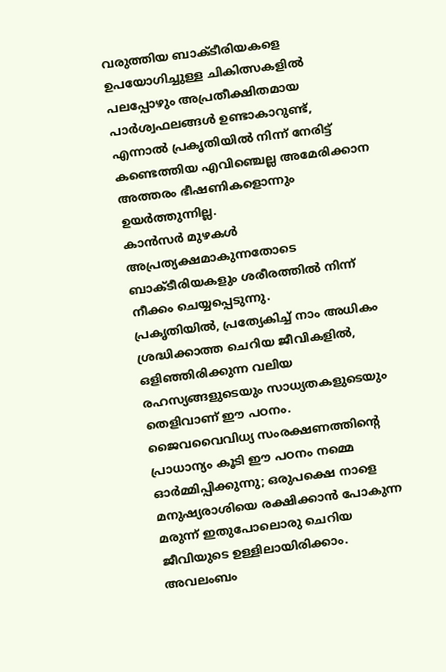വരുത്തിയ ബാക്ടീരിയകളെ ഉപയോഗിച്ചുള്ള ചികിത്സകളിൽ പലപ്പോഴും അപ്രതീക്ഷിതമായ പാർശ്വഫലങ്ങൾ ഉണ്ടാകാറുണ്ട്, എന്നാൽ പ്രകൃതിയിൽ നിന്ന് നേരിട്ട് കണ്ടെത്തിയ എവിഞ്ചെല്ല അമേരിക്കാന അത്തരം ഭീഷണികളൊന്നും ഉയർത്തുന്നില്ല.
കാൻസർ മുഴകൾ അപ്രത്യക്ഷമാകുന്നതോടെ ബാക്ടീരിയകളും ശരീരത്തിൽ നിന്ന് നീക്കം ചെയ്യപ്പെടുന്നു.
പ്രകൃതിയിൽ, പ്രത്യേകിച്ച് നാം അധികം ശ്രദ്ധിക്കാത്ത ചെറിയ ജീവികളിൽ, ഒളിഞ്ഞിരിക്കുന്ന വലിയ രഹസ്യങ്ങളുടെയും സാധ്യതകളുടെയും തെളിവാണ് ഈ പഠനം.
ജൈവവൈവിധ്യ സംരക്ഷണത്തിന്റെ പ്രാധാന്യം കൂടി ഈ പഠനം നമ്മെ ഓർമ്മിപ്പിക്കുന്നു; ഒരുപക്ഷെ നാളെ മനുഷ്യരാശിയെ രക്ഷിക്കാൻ പോകുന്ന മരുന്ന് ഇതുപോലൊരു ചെറിയ ജീവിയുടെ ഉള്ളിലായിരിക്കാം.
അവലംബം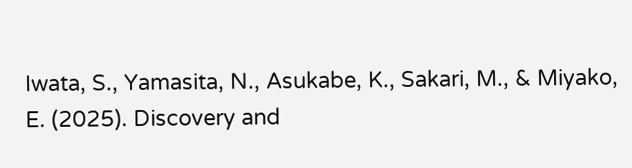Iwata, S., Yamasita, N., Asukabe, K., Sakari, M., & Miyako, E. (2025). Discovery and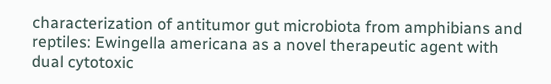characterization of antitumor gut microbiota from amphibians and reptiles: Ewingella americana as a novel therapeutic agent with dual cytotoxic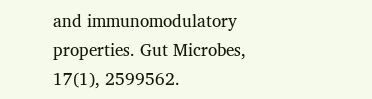and immunomodulatory properties. Gut Microbes, 17(1), 2599562.